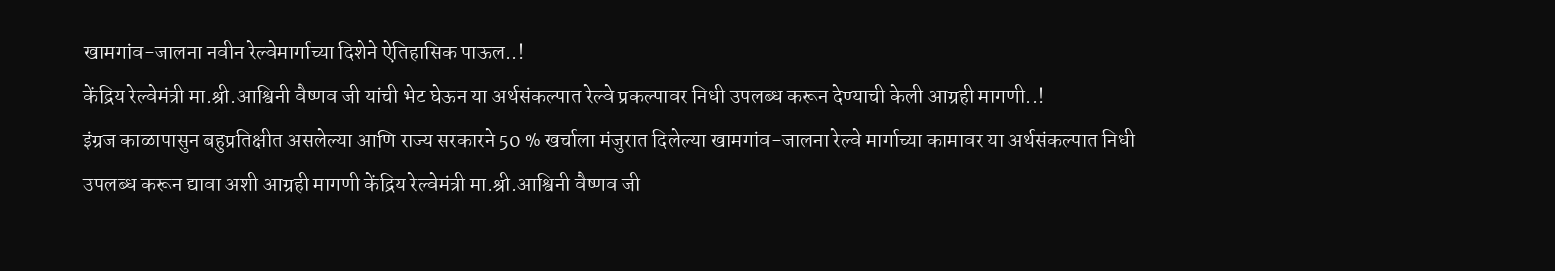खामगांव-जालना नवीन रेल्वेमार्गाच्या दिशेने ऐतिहासिक पाऊल..!
केंद्रिय रेल्वेमंत्री मा.श्री.आश्विनी वैष्णव जी यांची भेट घेऊन या अर्थसंकल्पात रेल्वे प्रकल्पावर निधी उपलब्ध करून देण्याची केली आग्रही मागणी..!
इंग्रज काळापासुन बहुप्रतिक्षीत असलेल्या आणि राज्य सरकारने 50 % खर्चाला मंजुरात दिलेल्या खामगांव-जालना रेल्वे मार्गाच्या कामावर या अर्थसंकल्पात निधी उपलब्ध करून द्यावा अशी आग्रही मागणी केंद्रिय रेल्वेमंत्री मा.श्री.आश्विनी वैष्णव जी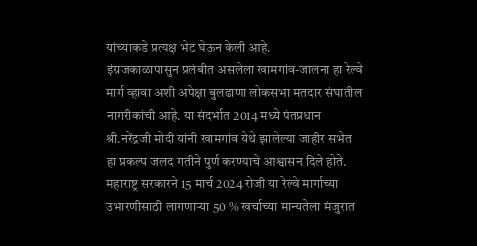यांच्याकडे प्रत्यक्ष भेट घेऊन केली आहे.
इंग्रजकाळापासुन प्रलंबीत असलेला खामगांव-जालना हा रेल्वे मार्ग व्हावा अशी अपेक्षा बुलढाणा लोकसभा मतदार संघातील नागरीकांची आहे. या संदर्भात 2014 मध्ये पंतप्रधान श्री.नरेंद्रजी मोदी यांनी खामगांव येथे झालेल्या जाहीर सभेत हा प्रकल्प जलद गतीने पुर्ण करण्याचे आश्वासन दिले होते. महाराष्ट्र सरकारने 15 मार्च 2024 रोजी या रेल्वे मार्गाच्या उभारणीसाठी लागणाऱ्या 50 % खर्चाच्या मान्यतेला मंजुरात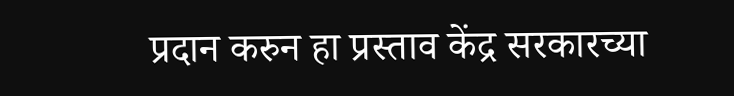प्रदान करुन हा प्रस्ताव केंद्र सरकारच्या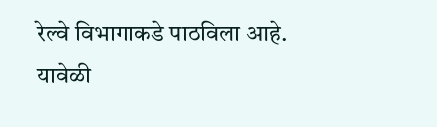रेल्वे विभागाकडे पाठविला आहे.
यावेळी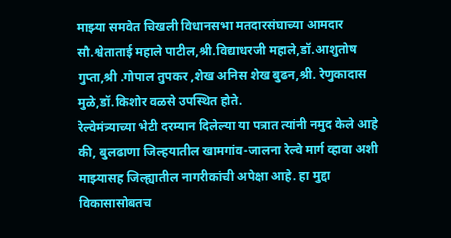माझ्या समवेत चिखली विधानसभा मतदारसंघाच्या आमदार सौ.श्वेताताई महाले पाटील,श्री.विद्याधरजी महाले,डॉ.आशुतोष गुप्ता,श्री .गोपाल तुपकर ,शेख अनिस शेख बुढन,श्री. रेणुकादास मुळे,डॉ.किशोर वळसे उपस्थित होते.
रेल्वेमंत्र्याच्या भेटी दरम्यान दिलेल्या या पत्रात त्यांनी नमुद केले आहे की, बुलढाणा जिल्हयातील खामगांव-जालना रेल्वे मार्ग व्हावा अशी माझ्यासह जिल्ह्यातील नागरीकांची अपेक्षा आहे. हा मुद्दा विकासासोबतच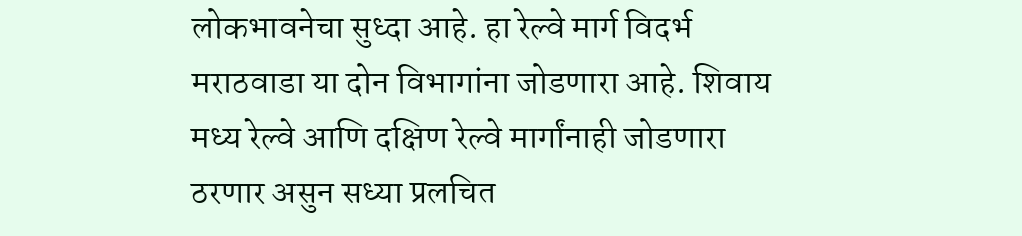लोकभावनेचा सुध्दा आहे. हा रेल्वे मार्ग विदर्भ मराठवाडा या दोन विभागांना जोडणारा आहे. शिवाय मध्य रेल्वे आणि दक्षिण रेल्वे मार्गांनाही जोडणारा ठरणार असुन सध्या प्रलचित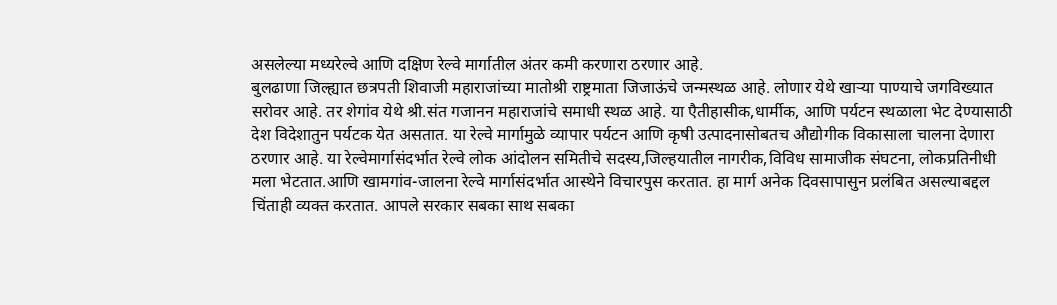असलेल्या मध्यरेल्वे आणि दक्षिण रेल्वे मार्गातील अंतर कमी करणारा ठरणार आहे.
बुलढाणा जिल्ह्यात छत्रपती शिवाजी महाराजांच्या मातोश्री राष्ट्रमाता जिजाऊंचे जन्मस्थळ आहे. लोणार येथे खाऱ्या पाण्याचे जगविख्यात सरोवर आहे. तर शेगांव येथे श्री.संत गजानन महाराजांचे समाधी स्थळ आहे. या एैतीहासीक,धार्मीक, आणि पर्यटन स्थळाला भेट देण्यासाठी देश विदेशातुन पर्यटक येत असतात. या रेल्वे मार्गामुळे व्यापार पर्यटन आणि कृषी उत्पादनासोबतच औद्योगीक विकासाला चालना देणारा ठरणार आहे. या रेल्वेमार्गासंदर्भात रेल्वे लोक आंदोलन समितीचे सदस्य,जिल्हयातील नागरीक,विविध सामाजीक संघटना, लोकप्रतिनीधी मला भेटतात.आणि खामगांव-जालना रेल्वे मार्गासंदर्भात आस्थेने विचारपुस करतात. हा मार्ग अनेक दिवसापासुन प्रलंबित असल्याबद्दल चिंताही व्यक्त करतात. आपले सरकार सबका साथ सबका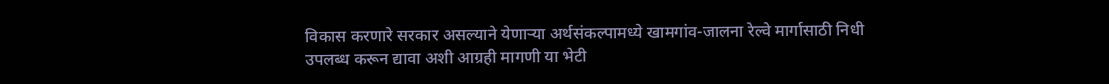विकास करणारे सरकार असल्याने येणाऱ्या अर्थसंकल्पामध्ये खामगांव-जालना रेल्वे मार्गासाठी निधी उपलब्ध करून द्यावा अशी आग्रही मागणी या भेटी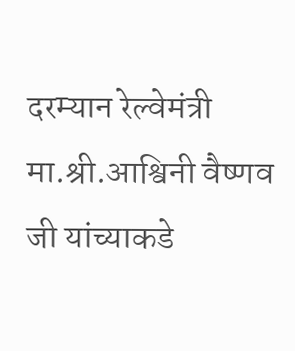दरम्यान रेल्वेमंत्री मा.श्री.आश्विनी वैष्णव जी यांच्याकडे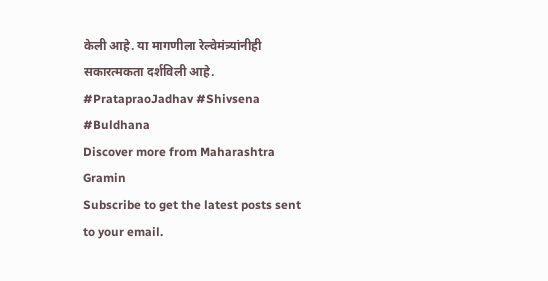केली आहे. या मागणीला रेल्वेमंत्र्यांनीही सकारत्मकता दर्शविली आहे.
#PratapraoJadhav #Shivsena #Buldhana
Discover more from Maharashtra Gramin
Subscribe to get the latest posts sent to your email.